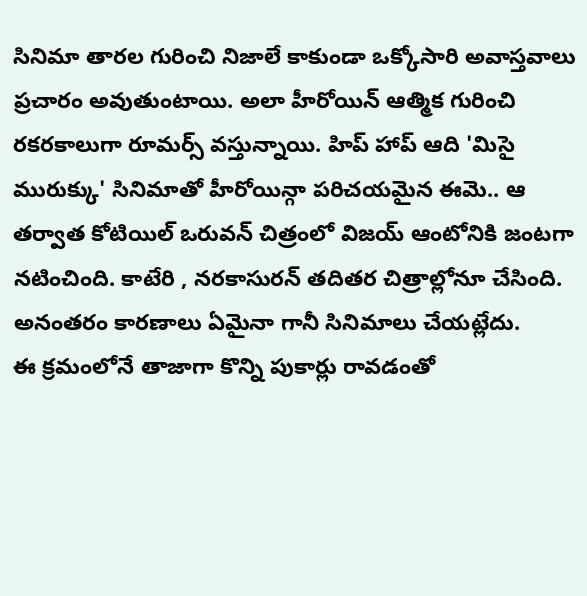సినిమా తారల గురించి నిజాలే కాకుండా ఒక్కోసారి అవాస్తవాలు ప్రచారం అవుతుంటాయి. అలా హీరోయిన్ ఆత్మిక గురించి రకరకాలుగా రూమర్స్ వస్తున్నాయి. హిప్ హాప్ ఆది 'మిసై మురుక్కు' సినిమాతో హీరోయిన్గా పరిచయమైన ఈమె.. ఆ తర్వాత కోటియిల్ ఒరువన్ చిత్రంలో విజయ్ ఆంటోనికి జంటగా నటించింది. కాటేరి , నరకాసురన్ తదితర చిత్రాల్లోనూ చేసింది. అనంతరం కారణాలు ఏమైనా గానీ సినిమాలు చేయట్లేదు.
ఈ క్రమంలోనే తాజాగా కొన్ని పుకార్లు రావడంతో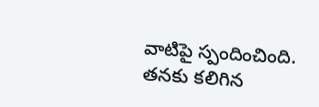వాటిపై స్పందించింది. తనకు కలిగిన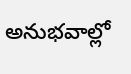అనుభవాల్లో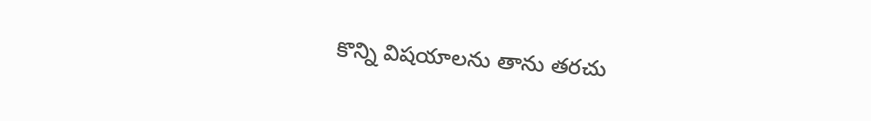కొన్ని విషయాలను తాను తరచు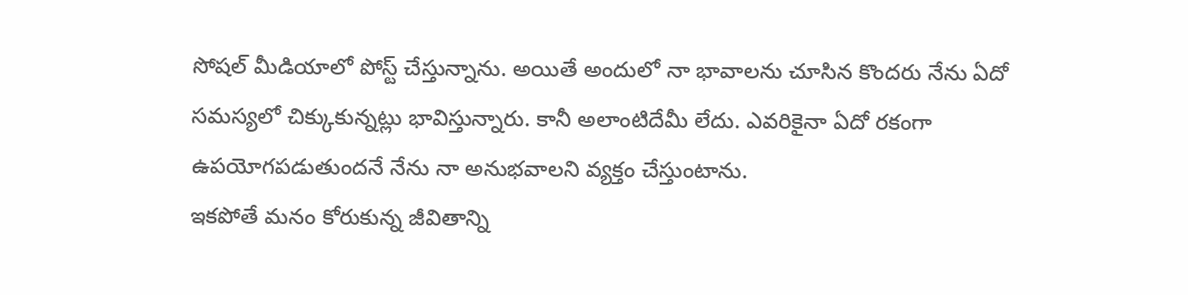సోషల్ మీడియాలో పోస్ట్ చేస్తున్నాను. అయితే అందులో నా భావాలను చూసిన కొందరు నేను ఏదో సమస్యలో చిక్కుకున్నట్లు భావిస్తున్నారు. కానీ అలాంటిదేమీ లేదు. ఎవరికైనా ఏదో రకంగా ఉపయోగపడుతుందనే నేను నా అనుభవాలని వ్యక్తం చేస్తుంటాను.
ఇకపోతే మనం కోరుకున్న జీవితాన్ని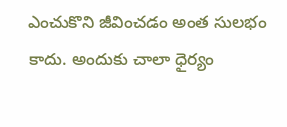ఎంచుకొని జీవించడం అంత సులభం కాదు. అందుకు చాలా ధైర్యం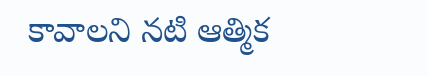కావాలని నటి ఆత్మిక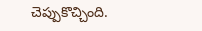చెప్పుకొచ్చింది.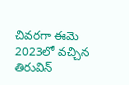చివరగా ఈమె 2023లో వచ్చిన తిరువిన్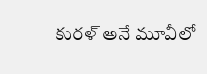కురళ్ అనే మూవీలో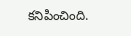కనిపించింది.